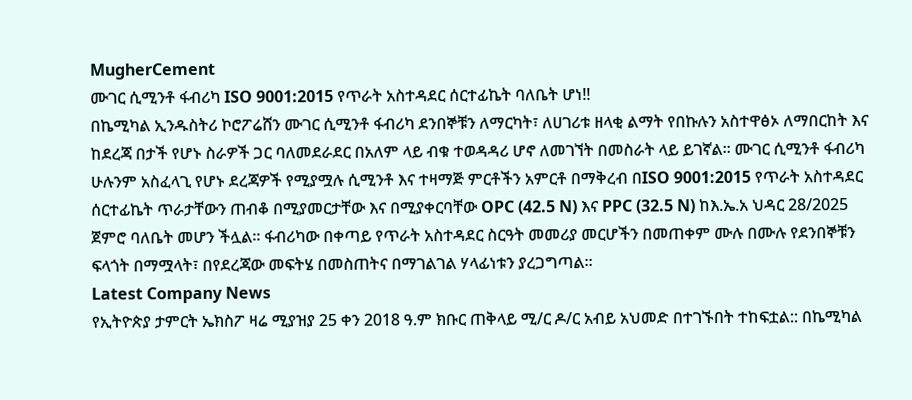MugherCement
ሙገር ሲሚንቶ ፋብሪካ ISO 9001:2015 የጥራት አስተዳደር ሰርተፊኬት ባለቤት ሆነ!!
በኬሚካል ኢንዱስትሪ ኮሮፖሬሸን ሙገር ሲሚንቶ ፋብሪካ ደንበኞቹን ለማርካት፣ ለሀገሪቱ ዘላቂ ልማት የበኩሉን አስተዋፅኦ ለማበርከት እና ከደረጃ በታች የሆኑ ስራዎች ጋር ባለመደራደር በአለም ላይ ብቁ ተወዳዳሪ ሆኖ ለመገኘት በመስራት ላይ ይገኛል፡፡ ሙገር ሲሚንቶ ፋብሪካ ሁሉንም አስፈላጊ የሆኑ ደረጃዎች የሚያሟሉ ሲሚንቶ እና ተዛማጅ ምርቶችን አምርቶ በማቅረብ በISO 9001:2015 የጥራት አስተዳደር ሰርተፊኬት ጥራታቸውን ጠብቆ በሚያመርታቸው እና በሚያቀርባቸው OPC (42.5 N) እና PPC (32.5 N) ከእ.ኤ.አ ህዳር 28/2025 ጀምሮ ባለቤት መሆን ችሏል፡፡ ፋብሪካው በቀጣይ የጥራት አስተዳደር ስርዓት መመሪያ መርሆችን በመጠቀም ሙሉ በሙሉ የደንበኞቹን ፍላጎት በማሟላት፣ በየደረጃው መፍትሄ በመስጠትና በማገልገል ሃላፊነቱን ያረጋግጣል፡፡
Latest Company News
የኢትዮጵያ ታምርት ኤክስፖ ዛሬ ሚያዝያ 25 ቀን 2018 ዓ.ም ክቡር ጠቅላይ ሚ/ር ዶ/ር አብይ አህመድ በተገኙበት ተከፍቷል:: በኬሚካል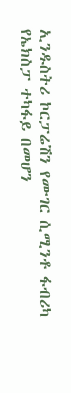ኢንዱስትሪ ኮርፓሬሽን የሙገር ሲሚንቶ ፋብሪካ የኤክስፓ ተካፋይ በመሆን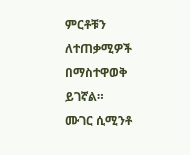ምርቶቹን ለተጠቃሚዎች በማስተዋወቅ ይገኛል።
ሙገር ሲሚንቶ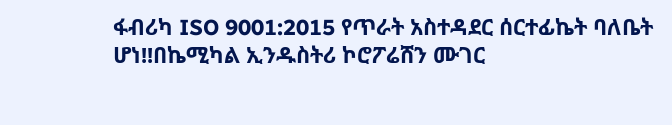ፋብሪካ ISO 9001:2015 የጥራት አስተዳደር ሰርተፊኬት ባለቤት ሆነ!!በኬሚካል ኢንዱስትሪ ኮሮፖሬሸን ሙገር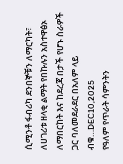ሲሚንቶ ፋብሪካ ደንበኞቹን ለማርካት፣ ለሀገሪቱ ዘላቂ ልማት የበኩሉን አስተዋፅኦ ለማበርከት እና ከደረጃ በታች የሆኑ ስራዎች ጋር ባለመደራደር በአለም ላይ ብቁ…DEC10,2025
የዓለም የጥራት ሳምንትን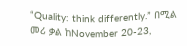“Quality: think differently.” በሚል መሪ ቃል ከNovember 20-23,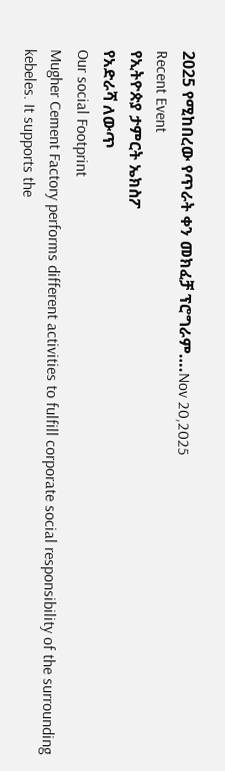2025 የሚከበረው የጥራት ቀን መክፈቻ ፕሮግራም….Nov 20,2025
Recent Event
የኢትዮጵያ ታምርት ኤክስፖ
የአድራሻ ለውጥ
Our social Footprint
Mugher Cement Factory performs different activities to fulfill corporate social responsibility of the surrounding kebeles. It supports the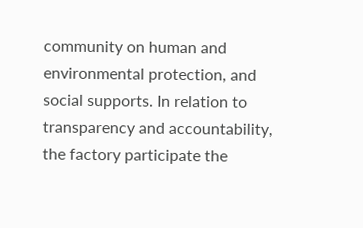community on human and environmental protection, and social supports. In relation to transparency and accountability, the factory participate the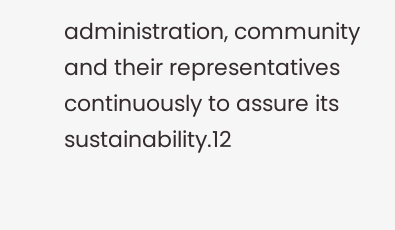administration, community and their representatives continuously to assure its sustainability.12